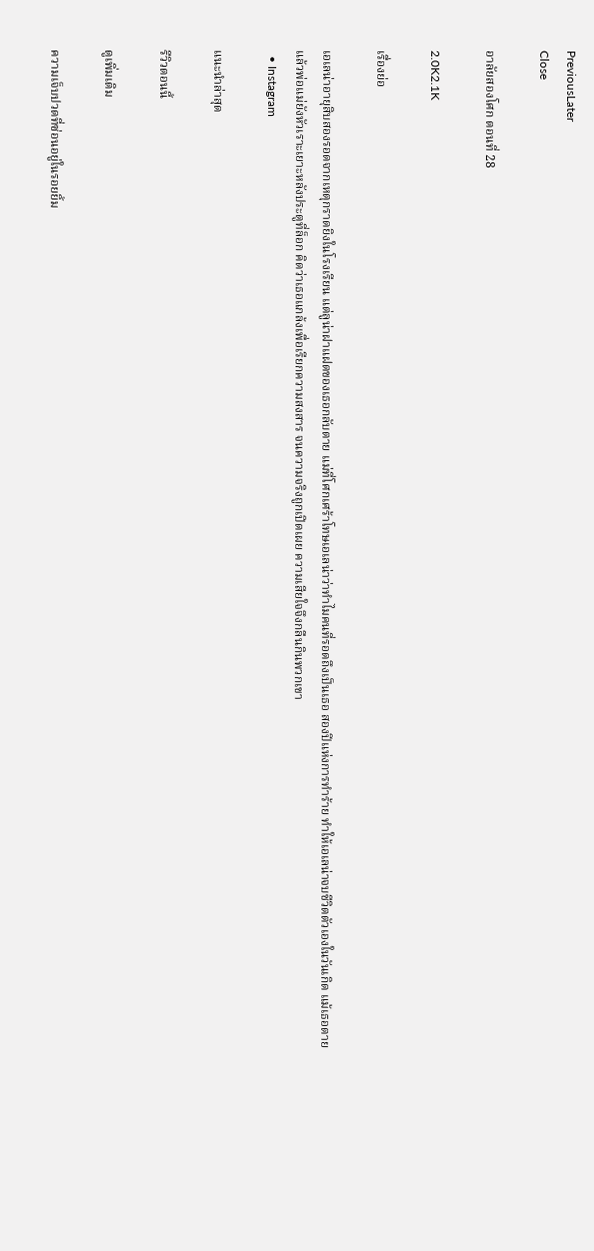PreviousLater
Close

อาลัยสองโศก ตอนที่ 28

2.0K2.1K

เรื่องย่อ

เอเลน่าอายุสิบสองรอดจากเหตุกราดยิงในโรงเรียน แต่ลูน่าฝาแฝดของเธอกลับตาย แม่ที่โศกเศร้าโทษเอเลน่าว่าทำไมคนที่รอดถึงเป็นเธอ สองปีแห่งการทำร้าย ทำให้เอเลน่าจบชีวิตตัวเองในวันเกิด แม้เธอตายแล้วพ่อแม่ยังหัวเราะเยาะหลังประตูที่ล็อก คิดว่าเธอแกล้งเพื่อเรียกความสงสาร จนความจริงถูกเปิดเผย ความเสียใจจึงกลืนกินพวกเขา
  • Instagram

แนะนำล่าสุด

รีวิวตอนนี้

ดูเพิ่มเติม

ความเจ็บปวดที่ซ่อนอยู่ในรอยยิ้ม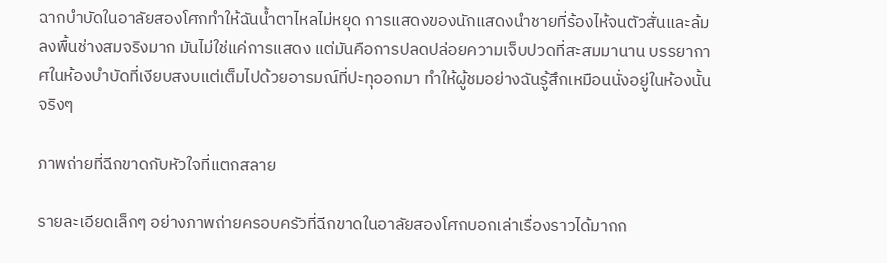ฉากบำบัดในอาลัยสองโศกทำให้ฉันน้ำตาไหลไม่หยุด การแสดงของนักแสดงนำชายที่ร้องไห้จนตัวสั่นและล้มลงพื้นช่างสมจริงมาก มันไม่ใช่แค่การแสดง แต่มันคือการปลดปล่อยความเจ็บปวดที่สะสมมานาน บรรยากาศในห้องบำบัดที่เงียบสงบแต่เต็มไปด้วยอารมณ์ที่ปะทุออกมา ทำให้ผู้ชมอย่างฉันรู้สึกเหมือนนั่งอยู่ในห้องนั้นจริงๆ

ภาพถ่ายที่ฉีกขาดกับหัวใจที่แตกสลาย

รายละเอียดเล็กๆ อย่างภาพถ่ายครอบครัวที่ฉีกขาดในอาลัยสองโศกบอกเล่าเรื่องราวได้มากก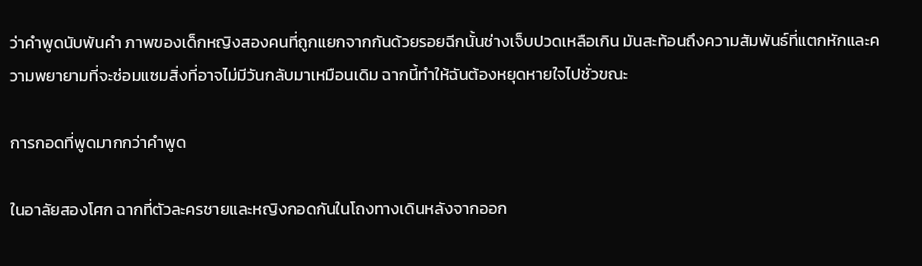ว่าคำพูดนับพันคำ ภาพของเด็กหญิงสองคนที่ถูกแยกจากกันด้วยรอยฉีกนั้นช่างเจ็บปวดเหลือเกิน มันสะท้อนถึงความสัมพันธ์ที่แตกหักและความพยายามที่จะซ่อมแซมสิ่งที่อาจไม่มีวันกลับมาเหมือนเดิม ฉากนี้ทำให้ฉันต้องหยุดหายใจไปชั่วขณะ

การกอดที่พูดมากกว่าคำพูด

ในอาลัยสองโศก ฉากที่ตัวละครชายและหญิงกอดกันในโถงทางเดินหลังจากออก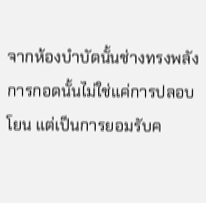จากห้องบำบัดนั้นช่างทรงพลัง การกอดนั้นไม่ใช่แค่การปลอบโยน แต่เป็นการยอมรับค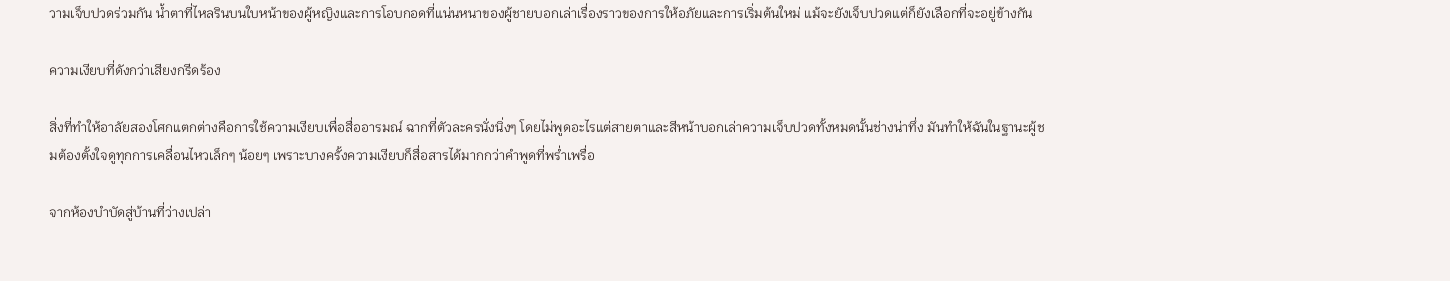วามเจ็บปวดร่วมกัน น้ำตาที่ไหลรินบนใบหน้าของผู้หญิงและการโอบกอดที่แน่นหนาของผู้ชายบอกเล่าเรื่องราวของการให้อภัยและการเริ่มต้นใหม่ แม้จะยังเจ็บปวดแต่ก็ยังเลือกที่จะอยู่ข้างกัน

ความเงียบที่ดังกว่าเสียงกรีดร้อง

สิ่งที่ทำให้อาลัยสองโศกแตกต่างคือการใช้ความเงียบเพื่อสื่ออารมณ์ ฉากที่ตัวละครนั่งนิ่งๆ โดยไม่พูดอะไรแต่สายตาและสีหน้าบอกเล่าความเจ็บปวดทั้งหมดนั้นช่างน่าทึ่ง มันทำให้ฉันในฐานะผู้ชมต้องตั้งใจดูทุกการเคลื่อนไหวเล็กๆ น้อยๆ เพราะบางครั้งความเงียบก็สื่อสารได้มากกว่าคำพูดที่พร่ำเพรื่อ

จากห้องบำบัดสู่บ้านที่ว่างเปล่า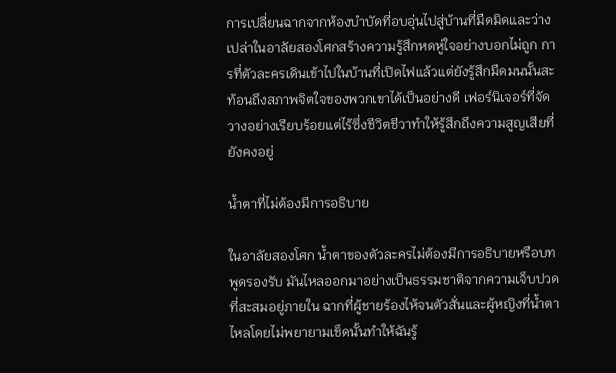การเปลี่ยนฉากจากห้องบำบัดที่อบอุ่นไปสู่บ้านที่มืดมิดและว่างเปล่าในอาลัยสองโศกสร้างความรู้สึกหดหู่ใจอย่างบอกไม่ถูก การที่ตัวละครเดินเข้าไปในบ้านที่เปิดไฟแล้วแต่ยังรู้สึกมืดมนนั้นสะท้อนถึงสภาพจิตใจของพวกเขาได้เป็นอย่างดี เฟอร์นิเจอร์ที่จัดวางอย่างเรียบร้อยแต่ไร้ซึ่งชีวิตชีวาทำให้รู้สึกถึงความสูญเสียที่ยังคงอยู่

น้ำตาที่ไม่ต้องมีการอธิบาย

ในอาลัยสองโศก น้ำตาของตัวละครไม่ต้องมีการอธิบายหรือบทพูดรองรับ มันไหลออกมาอย่างเป็นธรรมชาติจากความเจ็บปวดที่สะสมอยู่ภายใน ฉากที่ผู้ชายร้องไห้จนตัวสั่นและผู้หญิงที่น้ำตาไหลโดยไม่พยายามเช็ดนั้นทำให้ฉันรู้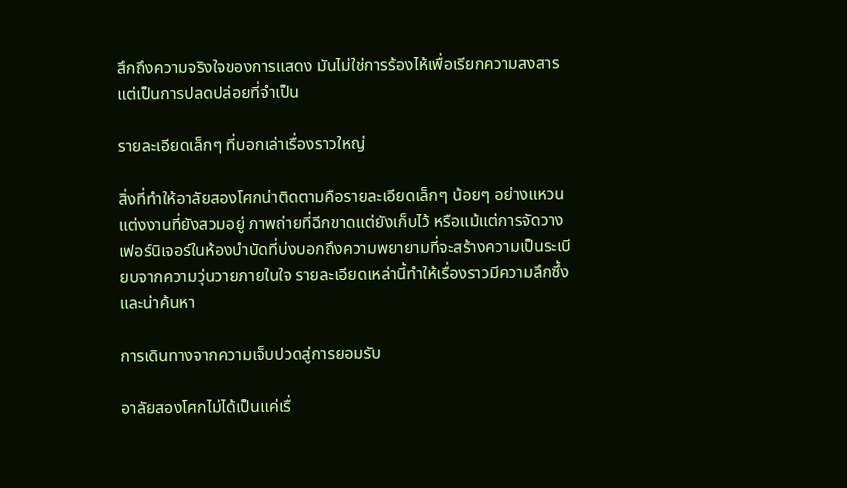สึกถึงความจริงใจของการแสดง มันไม่ใช่การร้องไห้เพื่อเรียกความสงสาร แต่เป็นการปลดปล่อยที่จำเป็น

รายละเอียดเล็กๆ ที่บอกเล่าเรื่องราวใหญ่

สิ่งที่ทำให้อาลัยสองโศกน่าติดตามคือรายละเอียดเล็กๆ น้อยๆ อย่างแหวนแต่งงานที่ยังสวมอยู่ ภาพถ่ายที่ฉีกขาดแต่ยังเก็บไว้ หรือแม้แต่การจัดวางเฟอร์นิเจอร์ในห้องบำบัดที่บ่งบอกถึงความพยายามที่จะสร้างความเป็นระเบียบจากความวุ่นวายภายในใจ รายละเอียดเหล่านี้ทำให้เรื่องราวมีความลึกซึ้งและน่าค้นหา

การเดินทางจากความเจ็บปวดสู่การยอมรับ

อาลัยสองโศกไม่ได้เป็นแค่เรื่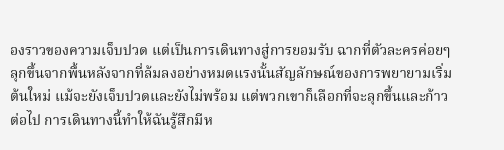องราวของความเจ็บปวด แต่เป็นการเดินทางสู่การยอมรับ ฉากที่ตัวละครค่อยๆ ลุกขึ้นจากพื้นหลังจากที่ล้มลงอย่างหมดแรงนั้นสัญลักษณ์ของการพยายามเริ่มต้นใหม่ แม้จะยังเจ็บปวดและยังไม่พร้อม แต่พวกเขาก็เลือกที่จะลุกขึ้นและก้าวต่อไป การเดินทางนี้ทำให้ฉันรู้สึกมีห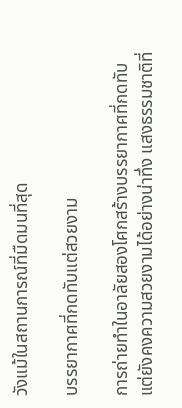วังแม้ในสถานการณ์ที่มืดมนที่สุด

บรรยากาศที่กดทับแต่สวยงาม

การถ่ายทำในอาลัยสองโศกสร้างบรรยากาศที่กดทับแต่ยังคงความสวยงามได้อย่างน่าทึ่ง แสงธรรมชาติที่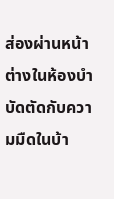ส่องผ่านหน้าต่างในห้องบำบัดตัดกับความมืดในบ้า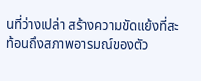นที่ว่างเปล่า สร้างความขัดแย้งที่สะท้อนถึงสภาพอารมณ์ของตัว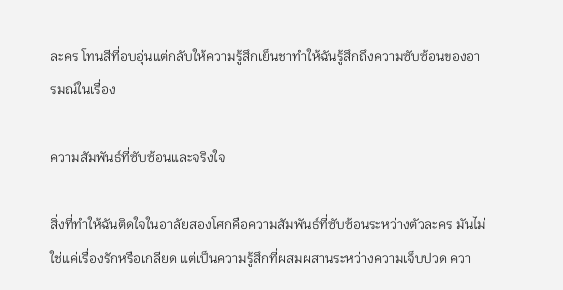ละคร โทนสีที่อบอุ่นแต่กลับให้ความรู้สึกเย็นชาทำให้ฉันรู้สึกถึงความซับซ้อนของอารมณ์ในเรื่อง

ความสัมพันธ์ที่ซับซ้อนและจริงใจ

สิ่งที่ทำให้ฉันติดใจในอาลัยสองโศกคือความสัมพันธ์ที่ซับซ้อนระหว่างตัวละคร มันไม่ใช่แค่เรื่องรักหรือเกลียด แต่เป็นความรู้สึกที่ผสมผสานระหว่างความเจ็บปวด ควา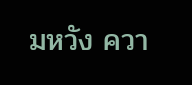มหวัง ควา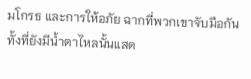มโกรธ และการให้อภัย ฉากที่พวกเขาจับมือกันทั้งที่ยังมีน้ำตาไหลนั้นแสด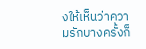งให้เห็นว่าความรักบางครั้งก็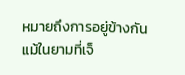หมายถึงการอยู่ข้างกันแม้ในยามที่เจ็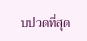บปวดที่สุด